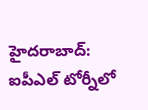హైదరాబాద్: ఐపీఎల్ టోర్నీలో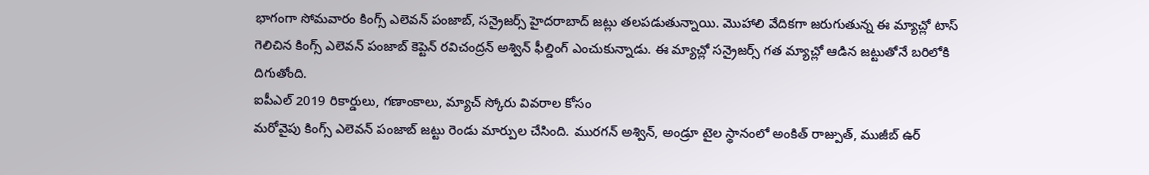భాగంగా సోమవారం కింగ్స్ ఎలెవన్ పంజాబ్, సన్రైజర్స్ హైదరాబాద్ జట్లు తలపడుతున్నాయి. మొహాలి వేదికగా జరుగుతున్న ఈ మ్యాచ్లో టాస్ గెలిచిన కింగ్స్ ఎలెవన్ పంజాబ్ కెప్టెన్ రవిచంద్రన్ అశ్విన్ ఫీల్డింగ్ ఎంచుకున్నాడు. ఈ మ్యాచ్లో సన్రైజర్స్ గత మ్యాచ్లో ఆడిన జట్టుతోనే బరిలోకి దిగుతోంది.
ఐపీఎల్ 2019 రికార్డులు, గణాంకాలు, మ్యాచ్ స్కోరు వివరాల కోసం
మరోవైపు కింగ్స్ ఎలెవన్ పంజాబ్ జట్టు రెండు మార్పుల చేసింది. మురగన్ అశ్విన్, అండ్రూ టైల స్థానంలో అంకిత్ రాజ్పుత్, ముజీబ్ ఉర్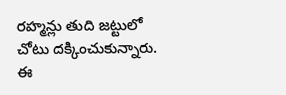రహ్మన్లు తుది జట్టులో చోటు దక్కించుకున్నారు. ఈ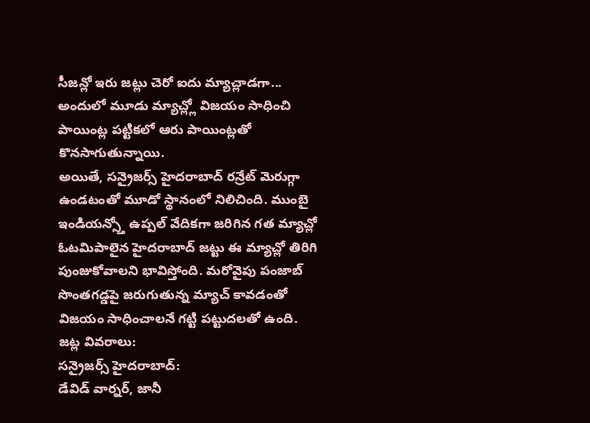సీజన్లో ఇరు జట్లు చెరో ఐదు మ్యాచ్లాడగా... అందులో మూడు మ్యాచ్ల్లో విజయం సాధించి పాయింట్ల పట్టికలో ఆరు పాయింట్లతో కొనసాగుతున్నాయి.
అయితే, సన్రైజర్స్ హైదరాబాద్ రన్రేట్ మెరుగ్గా ఉండటంతో మూడో స్థానంలో నిలిచింది. ముంబై ఇండియన్స్తో ఉప్పల్ వేదికగా జరిగిన గత మ్యాచ్లో ఓటమిపాలైన హైదరాబాద్ జట్టు ఈ మ్యాచ్లో తిరిగి పుంజుకోవాలని భావిస్తోంది. మరోవైపు పంజాబ్ సొంతగడ్డపై జరుగుతున్న మ్యాచ్ కావడంతో విజయం సాధించాలనే గట్టి పట్టుదలతో ఉంది.
జట్ల వివరాలు:
సన్రైజర్స్ హైదరాబాద్:
డేవిడ్ వార్నర్, జానీ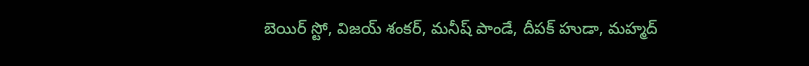బెయిర్ స్టో, విజయ్ శంకర్, మనీష్ పాండే, దీపక్ హుడా, మహ్మద్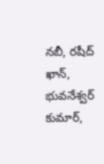నబీ, రషీద్ ఖాన్, భువనేశ్వర్ కుమార్,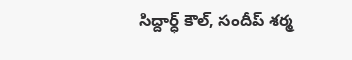సిద్దార్ధ్ కౌల్, సందీప్ శర్మ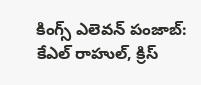కింగ్స్ ఎలెవన్ పంజాబ్:
కేఎల్ రాహుల్, క్రిస్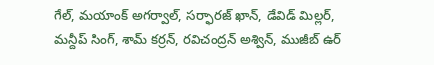గేల్, మయాంక్ అగర్వాల్, సర్ఫారజ్ ఖాన్, డేవిడ్ మిల్లర్, మన్దీప్ సింగ్, శామ్ కర్రన్, రవిచంద్రన్ అశ్విన్, ముజీబ్ ఉర్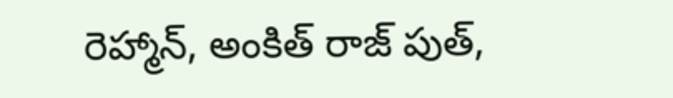రెహ్మాన్, అంకిత్ రాజ్ పుత్,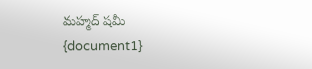మహ్మద్ షమీ
{document1}